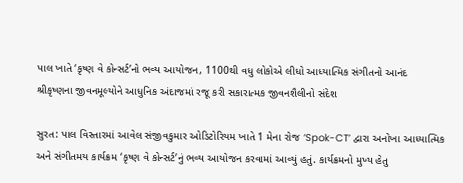પાલ ખાતે ‘કૃષ્ણ વે કોન્સર્ટ’નો ભવ્ય આયોજન, 1100થી વધુ લોકોએ લીધો આધ્યાત્મિક સંગીતનો આનંદ
શ્રીકૃષ્ણના જીવનમૂલ્યોને આધુનિક અંદાજમાં રજૂ કરી સકારાત્મક જીવનશૈલીનો સંદેશ

સુરત: પાલ વિસ્તારમાં આવેલ સંજીવકુમાર ઓડિટોરિયમ ખાતે 1 મેના રોજ ‘Spok-CT’ દ્વારા અનોખા આધ્યાત્મિક અને સંગીતમય કાર્યક્રમ ‘કૃષ્ણ વે કોન્સર્ટ’નું ભવ્ય આયોજન કરવામાં આવ્યું હતું. કાર્યક્રમનો મુખ્ય હેતુ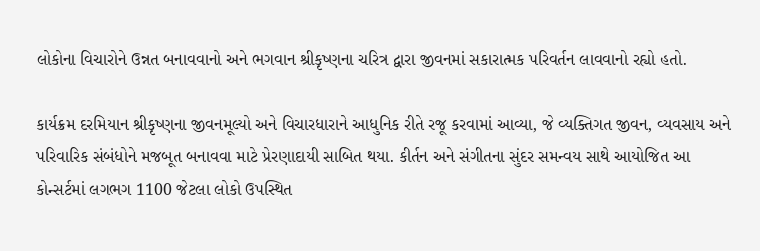લોકોના વિચારોને ઉન્નત બનાવવાનો અને ભગવાન શ્રીકૃષ્ણના ચરિત્ર દ્વારા જીવનમાં સકારાત્મક પરિવર્તન લાવવાનો રહ્યો હતો.

કાર્યક્રમ દરમિયાન શ્રીકૃષ્ણના જીવનમૂલ્યો અને વિચારધારાને આધુનિક રીતે રજૂ કરવામાં આવ્યા, જે વ્યક્તિગત જીવન, વ્યવસાય અને પરિવારિક સંબંધોને મજબૂત બનાવવા માટે પ્રેરણાદાયી સાબિત થયા. કીર્તન અને સંગીતના સુંદર સમન્વય સાથે આયોજિત આ કોન્સર્ટમાં લગભગ 1100 જેટલા લોકો ઉપસ્થિત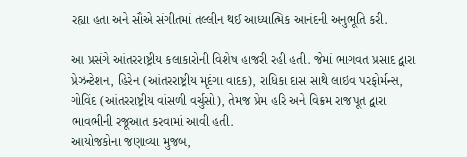રહ્યા હતા અને સૌએ સંગીતમાં તલ્લીન થઈ આધ્યાત્મિક આનંદની અનુભૂતિ કરી.

આ પ્રસંગે આંતરરાષ્ટ્રીય કલાકારોની વિશેષ હાજરી રહી હતી. જેમાં ભાગવત પ્રસાદ દ્વારા પ્રેઝન્ટેશન, હિરેન (આંતરરાષ્ટ્રીય મૃદંગા વાદક), રાધિકા દાસ સાથે લાઇવ પરફોર્મન્સ, ગોવિંદ (આંતરરાષ્ટ્રીય વાંસળી વર્ચુસો), તેમજ પ્રેમ હરિ અને વિક્રમ રાજપૂત દ્વારા ભાવભીની રજૂઆત કરવામાં આવી હતી.
આયોજકોના જણાવ્યા મુજબ,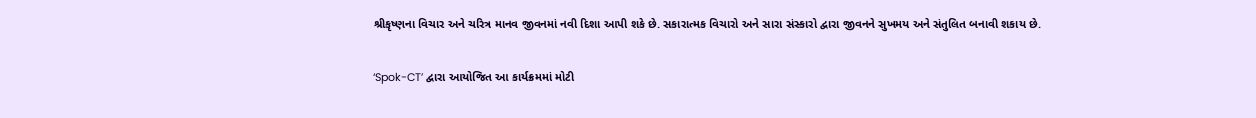શ્રીકૃષ્ણના વિચાર અને ચરિત્ર માનવ જીવનમાં નવી દિશા આપી શકે છે. સકારાત્મક વિચારો અને સારા સંસ્કારો દ્વારા જીવનને સુખમય અને સંતુલિત બનાવી શકાય છે.

‘Spok-CT’ દ્વારા આયોજિત આ કાર્યક્રમમાં મોટી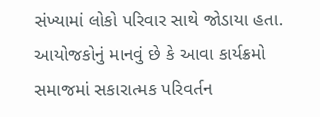સંખ્યામાં લોકો પરિવાર સાથે જોડાયા હતા. આયોજકોનું માનવું છે કે આવા કાર્યક્રમો સમાજમાં સકારાત્મક પરિવર્તન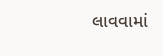લાવવામાં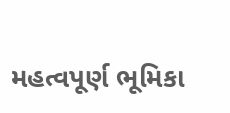મહત્વપૂર્ણ ભૂમિકા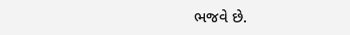ભજવે છે.